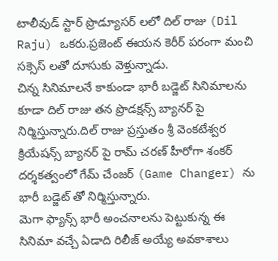టాలీవుడ్ స్టార్ ప్రొడ్యూసర్ లలో దిల్ రాజు (Dil Raju) ఒకరు.ప్రజెంట్ ఈయన కెరీర్ పరంగా మంచి సక్సెస్ లతో దూసుకు వెళ్తున్నాడు.
చిన్న సినిమాలనే కాకుండా భారీ బడ్జెట్ సినిమాలను కూడా దిల్ రాజు తన ప్రొడక్షన్స్ బ్యానర్ పై నిర్మిస్తున్నారు.దిల్ రాజు ప్రస్తుతం శ్రీ వెంకటేశ్వర క్రియేషన్స్ బ్యానర్ పై రామ్ చరణ్ హీరోగా శంకర్ దర్శకత్వంలో గేమ్ చేంజర్ (Game Changer) ను భారీ బడ్జెట్ తో నిర్మిస్తున్నారు.
మెగా ఫ్యాన్స్ భారీ అంచనాలను పెట్టుకున్న ఈ సినిమా వచ్చే ఏడాది రిలీజ్ అయ్యే అవకాశాలు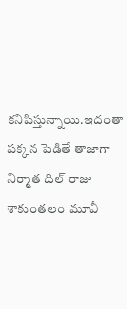కనిపిస్తున్నాయి.ఇదంతా పక్కన పెడితే తాజాగా నిర్మాత దిల్ రాజు శాకుంతలం మూవీ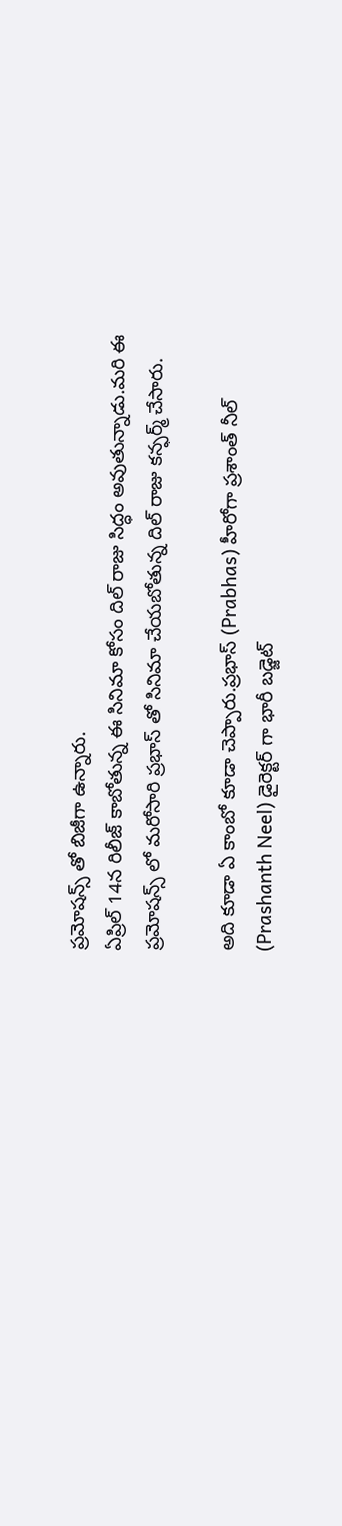ప్రమోషన్స్ తో బిజీగా ఉన్నారు.
ఏప్రిల్ 14న రిలీజ్ కాబోతున్న ఈ సినిమా కోసం దిల్ రాజు సిద్ధం అవుతున్నాడు.మరి ఈ ప్రమోషన్స్ లో మరోసారి ప్రభాస్ తో సినిమా చేయబోతున్న దిల్ రాజు కన్ఫర్మ్ చేసారు.

అది కూడా ఏ కాంబో కూడా చెప్పారు.ప్రభాస్ (Prabhas) హీరోగా ప్రశాంత్ నీల్ (Prashanth Neel) డైరెక్టర్ గా భారీ బడ్జెట్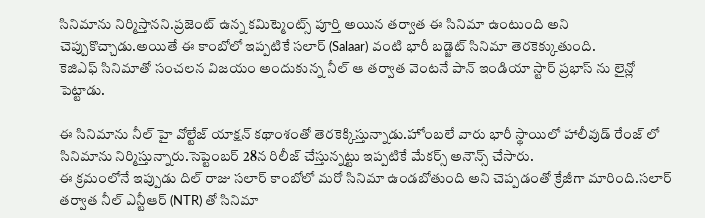సినిమాను నిర్మిస్తానని.ప్రజెంట్ ఉన్న కమిట్మెంట్స్ పూర్తి అయిన తర్వాత ఈ సినిమా ఉంటుంది అని చెప్పుకొచ్చాడు.అయితే ఈ కాంబోలో ఇప్పటికే సలార్ (Salaar) వంటి భారీ బడ్జెట్ సినిమా తెరకెక్కుతుంది.
కెజిఎఫ్ సినిమాతో సంచలన విజయం అందుకున్న నీల్ ఆ తర్వాత వెంటనే పాన్ ఇండియా స్టార్ ప్రభాస్ ను లైన్లో పెట్టాడు.

ఈ సినిమాను నీల్ హై వోల్టేజ్ యాక్షన్ కథాంశంతో తెరకెక్కిస్తున్నాడు.హోంబలే వారు భారీ స్థాయిలో హాలీవుడ్ రేంజ్ లో సినిమాను నిర్మిస్తున్నారు.సెప్టెంబర్ 28న రిలీజ్ చేస్తున్నట్టు ఇప్పటికే మేకర్స్ అనౌన్స్ చేసారు.
ఈ క్రమంలోనే ఇప్పుడు దిల్ రాజు సలార్ కాంబోలో మరో సినిమా ఉండబోతుంది అని చెప్పడంతో క్రేజీగా మారింది.సలార్ తర్వాత నీల్ ఎన్టీఆర్ (NTR) తో సినిమా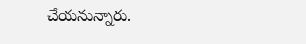చేయనున్నారు.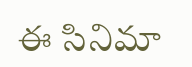ఈ సినిమా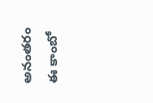అనంతరం ఈ కాంబో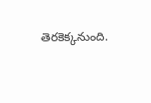తెరకెక్కనుంది.